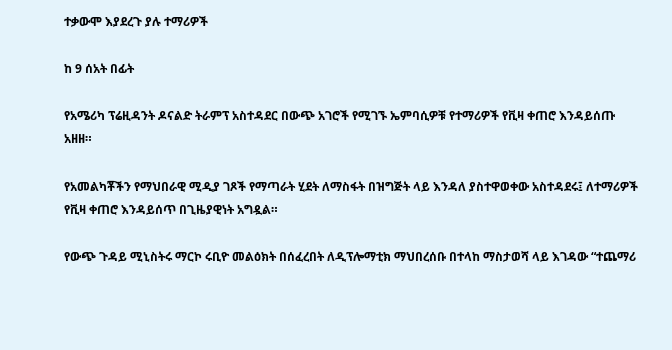ተቃውሞ እያደረጉ ያሉ ተማሪዎች

ከ 9 ሰአት በፊት

የአሜሪካ ፕሬዚዳንት ዶናልድ ትራምፕ አስተዳደር በውጭ አገሮች የሚገኙ ኤምባሲዎቹ የተማሪዎች የቪዛ ቀጠሮ እንዳይሰጡ አዘዘ።

የአመልካቾችን የማህበራዊ ሚዲያ ገጾች የማጣራት ሂደት ለማስፋት በዝግጅት ላይ እንዳለ ያስተዋወቀው አስተዳደሩ፤ ለተማሪዎች የቪዛ ቀጠሮ እንዳይሰጥ በጊዜያዊነት አግዷል።

የውጭ ጉዳይ ሚኒስትሩ ማርኮ ሩቢዮ መልዕክት በሰፈረበት ለዲፕሎማቲክ ማህበረሰቡ በተላከ ማስታወሻ ላይ እገዳው “ተጨማሪ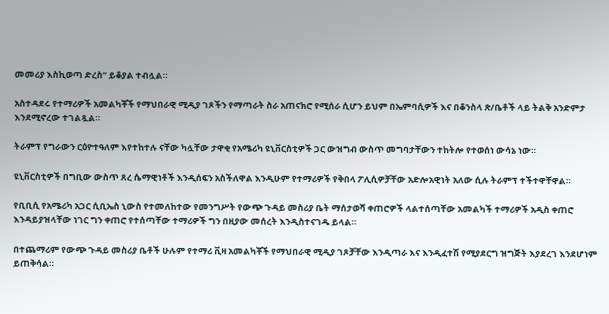መመሪያ እስኪወጣ ድረስ” ይቆያል ተብሏል።

አስተዳደሩ የተማሪዎች አመልካቾች የማህበራዊ ሚዲያ ገጾችን የማጣራት ስራ አጠናክሮ የሚሰራ ሲሆን ይህም በኤምባሲዎች እና በቆንስላ ጽ/ቤቶች ላይ ትልቅ አንድምታ እንደሚኖረው ተገልጿል።

ትራምፕ የግራውን ርዕዮተዓለም እየተከተሉ ናቸው ካሏቸው ታዋቂ የአሜሪካ ዩኒቨርስቲዎች ጋር ውዝግብ ውስጥ መግባታቸውን ተከትሎ የተወሰነ ውሳኔ ነው።

ዩኒቨርስቲዎች በግቢው ውስጥ ጸረ ሴማዊነቶች እንዲሰፍን አስችለዋል እንዲሁም የተማሪዎች የቅበላ ፖሊሲዎቻቸው አድሎአዊነት አለው ሲሉ ትራምፕ ተችተዋቸዋል።

የቢቢሲ የአሜሪካ አጋር ሲቢኤስ ኒውስ የተመለከተው የመንግሥት የውጭ ጉዳይ መስሪያ ቤት ማሰታወሻ ቀጠሮዎች ላልተሰጣቸው አመልካች ተማሪዎች አዲስ ቀጠሮ እንዳይያዝላቸው ነገር ግን ቀጠሮ የተሰጣቸው ተማሪዎች ግን በዚያው መሰረት እንዲስተናገዱ ይላል።

በተጨማሪም የውጭ ጉዳይ መስሪያ ቤቶች ሁሉም የተማሪ ቪዛ አመልካቾች የማህበራዊ ሚዲያ ገጾቻቸው እንዲጣራ እና እንዲፈተሽ የሚያደርግ ዝግጅት እያደረገ እንደሆነም ይጠቅሳል።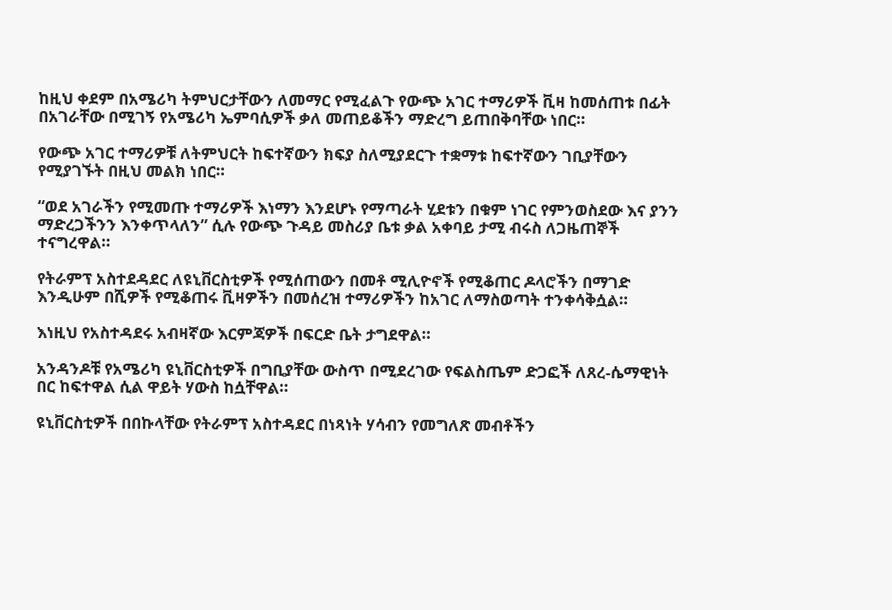ከዚህ ቀደም በአሜሪካ ትምህርታቸውን ለመማር የሚፈልጉ የውጭ አገር ተማሪዎች ቪዛ ከመሰጠቱ በፊት በአገራቸው በሚገኝ የአሜሪካ ኤምባሲዎች ቃለ መጠይቆችን ማድረግ ይጠበቅባቸው ነበር።

የውጭ አገር ተማሪዎቹ ለትምህርት ከፍተኛውን ክፍያ ስለሚያደርጉ ተቋማቱ ከፍተኛውን ገቢያቸውን የሚያገኙት በዚህ መልክ ነበር።

“ወደ አገራችን የሚመጡ ተማሪዎች እነማን እንደሆኑ የማጣራት ሂደቱን በቁም ነገር የምንወስደው እና ያንን ማድረጋችንን እንቀጥላለን” ሲሉ የውጭ ጉዳይ መስሪያ ቤቱ ቃል አቀባይ ታሚ ብሩስ ለጋዜጠኞች ተናግረዋል።

የትራምፕ አስተደዳደር ለዩኒቨርስቲዎች የሚሰጠውን በመቶ ሚሊዮኖች የሚቆጠር ዶላሮችን በማገድ እንዲሁም በሺዎች የሚቆጠሩ ቪዛዎችን በመሰረዝ ተማሪዎችን ከአገር ለማስወጣት ተንቀሳቅሷል።

እነዚህ የአስተዳደሩ አብዛኛው እርምጃዎች በፍርድ ቤት ታግደዋል።

አንዳንዶቹ የአሜሪካ ዩኒቨርስቲዎች በግቢያቸው ውስጥ በሚደረገው የፍልስጤም ድጋፎች ለጸረ-ሴማዊነት በር ከፍተዋል ሲል ዋይት ሃውስ ከሷቸዋል።

ዩኒቨርስቲዎች በበኩላቸው የትራምፕ አስተዳደር በነጻነት ሃሳብን የመግለጽ መብቶችን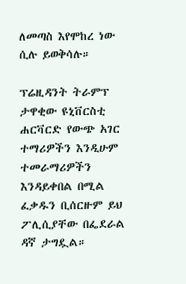ለመጣስ እየሞከረ ነው ሲሉ ይወቅሳሉ።

ፕሬዚዳንት ትራምፕ ታዋቂው ዩኒቨርስቲ ሐርቫርድ የውጭ አገር ተማሪዎችን እንዲሁም ተመራማሪዎችን እንዳይቀበል በሚል ፈቃዱን ቢሰርዙም ይህ ፖሊሲያቸው በፌደራል ዳኛ ታግዷል።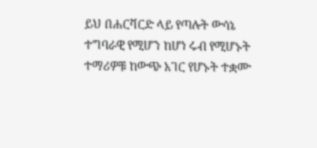ይህ በሐርቫርድ ላይ የጣሉት ውሳኔ ተግባራዊ የሚሆን ከሆነ ሩብ የሚሆኑት ተማሪዎቹ ከውጭ አገር የሆኑት ተቋሙ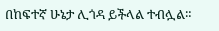በከፍተኛ ሁኔታ ሊጎዳ ይችላል ተብሏል።